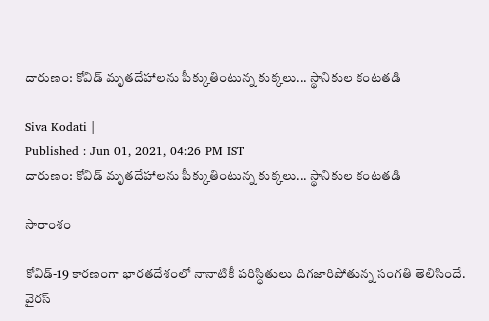దారుణం: కోవిడ్ మృతదేహాలను పీక్కుతింటున్న కుక్కలు... స్థానికుల కంటతడి

Siva Kodati |
Published : Jun 01, 2021, 04:26 PM IST
దారుణం: కోవిడ్ మృతదేహాలను పీక్కుతింటున్న కుక్కలు... స్థానికుల కంటతడి

సారాంశం

కోవిడ్-19 కారణంగా భారతదేశంలో నానాటికీ పరిస్ధితులు దిగజారిపోతున్న సంగతి తెలిసిందే. వైరస్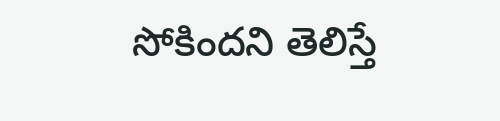సోకిందని తెలిస్తే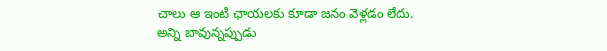చాలు ఆ ఇంటి ఛాయలకు కూడా జనం వెళ్లడం లేదు. అన్ని బావున్నప్పుడు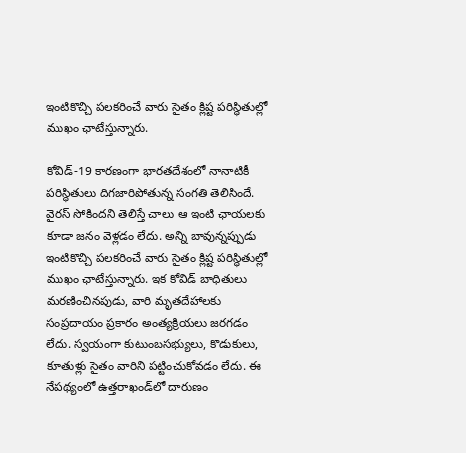ఇంటికొచ్చి పలకరించే వారు సైతం క్లిష్ట పరిస్థితుల్లో ముఖం ఛాటేస్తున్నారు.

కోవిడ్-19 కారణంగా భారతదేశంలో నానాటికీ పరిస్ధితులు దిగజారిపోతున్న సంగతి తెలిసిందే. వైరస్ సోకిందని తెలిస్తే చాలు ఆ ఇంటి ఛాయలకు కూడా జనం వెళ్లడం లేదు. అన్ని బావున్నప్పుడు ఇంటికొచ్చి పలకరించే వారు సైతం క్లిష్ట పరిస్థితుల్లో ముఖం ఛాటేస్తున్నారు. ఇక కోవిడ్ బాధితులు మరణించినపుడు, వారి మృతదేహాలకు సంప్రదాయం ప్రకారం అంత్యక్రియలు జరగడం లేదు. స్వయంగా కుటుంబసభ్యులు, కొడుకులు, కూతుళ్లు సైతం వారిని పట్టించుకోవడం లేదు. ఈ నేపథ్యంలో ఉత్తరాఖండ్‌లో దారుణం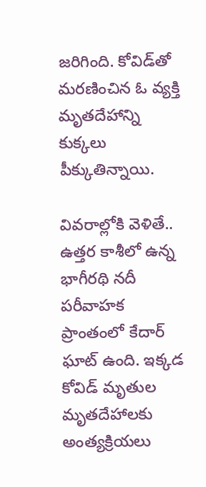జరిగింది. కోవిడ్‌తో మరణించిన ఓ వ్యక్తి మృతదేహాన్ని కుక్కలు పీక్కుతిన్నాయి.

వివరాల్లోకి వెళితే.. ఉత్తర కాశీలో ఉన్న భాగీరథి నదీ పరీవాహక ప్రాంతంలో కేదార్ ఘాట్ ఉంది. ఇక్కడ కోవిడ్ మృతుల మృతదేహాలకు అంత్యక్రియలు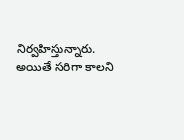నిర్వహిస్తున్నారు. అయితే సరిగా కాలని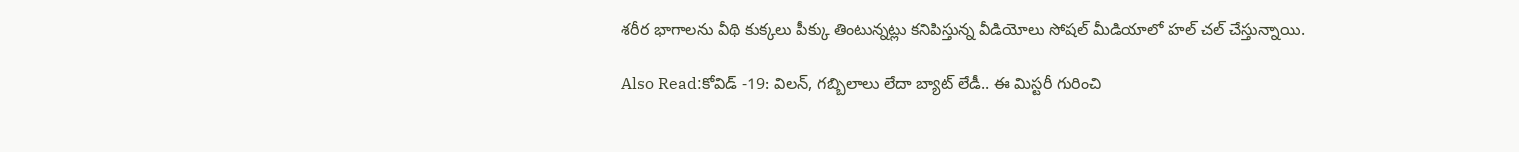శరీర భాగాలను వీథి కుక్కలు పీక్కు తింటున్నట్లు కనిపిస్తున్న వీడియోలు సోషల్ మీడియాలో హల్ చల్ చేస్తున్నాయి.

Also Read:కోవిడ్ -19: విలన్, గబ్బిలాలు లేదా బ్యాట్ లేడీ.. ఈ మిస్టరీ గురించి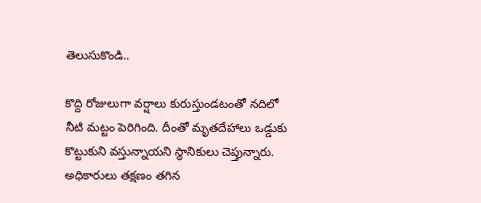తెలుసుకొండి..

కొద్ది రోజులుగా వర్షాలు కురుస్తుండటంతో నదిలో నీటి మట్టం పెరిగింది. దీంతో మృతదేహాలు ఒడ్డుకు కొట్టుకుని వస్తున్నాయని స్థానికులు చెప్తున్నారు. అధికారులు తక్షణం తగిన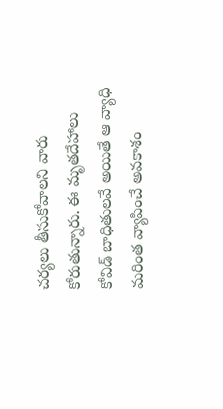చర్యలు తీసుకోవాలని వారు కోరుతున్నారు. ఈ మృతదేహాలు కోవిడ్ బాధితులవే అయితే ఆ వ్యాధి మరింత వ్యాపించే అవకాశం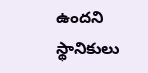ఉందని స్థానికులు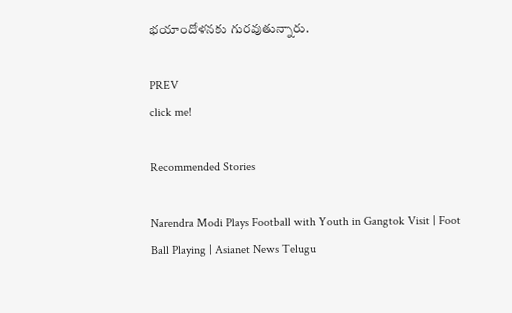భయాందోళనకు గురవుతున్నారు.

PREV
click me!

Recommended Stories

Narendra Modi Plays Football with Youth in Gangtok Visit | Foot Ball Playing | Asianet News Telugu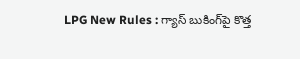LPG New Rules : గ్యాస్ బుకింగ్‌పై కొత్త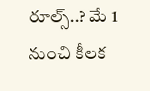రూల్స్..? మే 1 నుంచి కీలక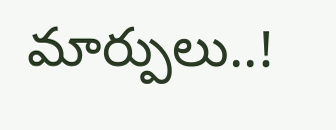మార్పులు..!